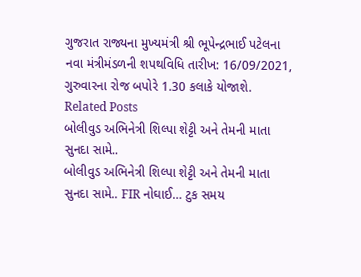ગુજરાત રાજ્યના મુખ્યમંત્રી શ્રી ભૂપેન્દ્રભાઈ પટેલના નવા મંત્રીમંડળની શપથવિધિ તારીખ: 16/09/2021, ગુરુવારના રોજ બપોરે 1.30 કલાકે યોજાશે.
Related Posts
બોલીવુડ અભિનેત્રી શિલ્પા શેટ્ટી અને તેમની માતા સુનદા સામે..
બોલીવુડ અભિનેત્રી શિલ્પા શેટ્ટી અને તેમની માતા સુનદા સામે.. FIR નોઘાઈ… ટુક સમય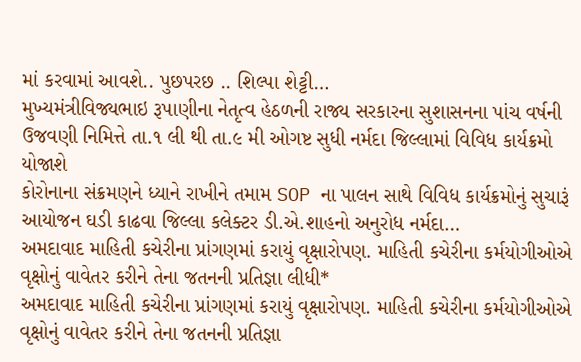માં કરવામાં આવશે.. પુછપરછ .. શિલ્પા શેટ્ટી…
મુખ્યમંત્રીવિજ્યભાઇ રૂપાણીના નેતૃત્વ હેઠળની રાજ્ય સરકારના સુશાસનના પાંચ વર્ષની ઉજવણી નિમિત્તે તા.૧ લી થી તા.૯ મી ઓગષ્ટ સુધી નર્મદા જિલ્લામાં વિવિધ કાર્યક્રમો યોજાશે
કોરોનાના સંક્રમણને ધ્યાને રાખીને તમામ SOP ના પાલન સાથે વિવિધ કાર્યક્રમોનું સુચારૂં આયોજન ઘડી કાઢવા જિલ્લા કલેક્ટર ડી.એ.શાહનો અનુરોધ નર્મદા…
અમદાવાદ માહિતી કચેરીના પ્રાંગણમાં કરાયું વૃક્ષારોપણ. માહિતી કચેરીના કર્મયોગીઓએ વૃક્ષોનું વાવેતર કરીને તેના જતનની પ્રતિજ્ઞા લીધી*
અમદાવાદ માહિતી કચેરીના પ્રાંગણમાં કરાયું વૃક્ષારોપણ. માહિતી કચેરીના કર્મયોગીઓએ વૃક્ષોનું વાવેતર કરીને તેના જતનની પ્રતિજ્ઞા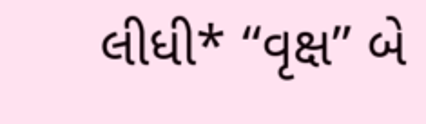લીધી* “વૃક્ષ” બે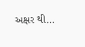અક્ષર થી…